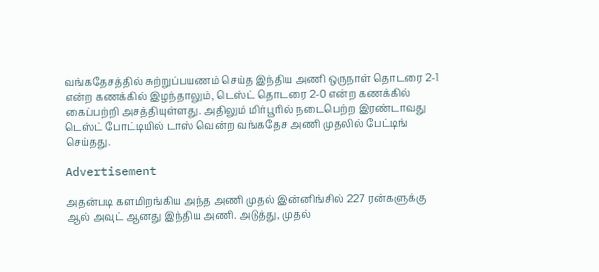வங்கதேசத்தில் சுற்றுப்பயணம் செய்த இந்திய அணி ஒருநாள் தொடரை 2-1 என்ற கணக்கில் இழந்தாலும், டெஸ்ட் தொடரை 2-0 என்ற கணக்கில் கைப்பற்றி அசத்தியுள்ளது. அதிலும் மிர்பூரில் நடைபெற்ற இரண்டாவது டெஸ்ட் போட்டியில் டாஸ் வென்ற வங்கதேச அணி முதலில் பேட்டிங் செய்தது.

Advertisement

அதன்படி களமிறங்கிய அந்த அணி முதல் இன்னிங்சில் 227 ரன்களுக்கு ஆல் அவுட் ஆனது இந்திய அணி. அடுத்து, முதல்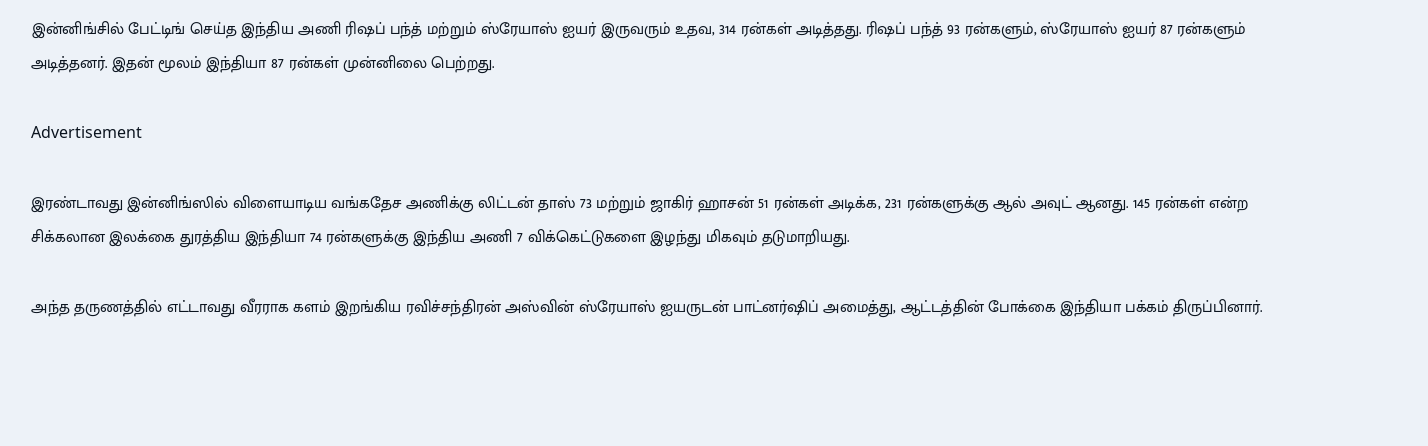இன்னிங்சில் பேட்டிங் செய்த இந்திய அணி ரிஷப் பந்த் மற்றும் ஸ்ரேயாஸ் ஐயர் இருவரும் உதவ, 314 ரன்கள் அடித்தது. ரிஷப் பந்த் 93 ரன்களும், ஸ்ரேயாஸ் ஐயர் 87 ரன்களும் அடித்தனர். இதன் மூலம் இந்தியா 87 ரன்கள் முன்னிலை பெற்றது.

Advertisement

இரண்டாவது இன்னிங்ஸில் விளையாடிய வங்கதேச அணிக்கு லிட்டன் தாஸ் 73 மற்றும் ஜாகிர் ஹாசன் 51 ரன்கள் அடிக்க, 231 ரன்களுக்கு ஆல் அவுட் ஆனது. 145 ரன்கள் என்ற சிக்கலான இலக்கை துரத்திய இந்தியா 74 ரன்களுக்கு இந்திய அணி 7 விக்கெட்டுகளை இழந்து மிகவும் தடுமாறியது.

அந்த தருணத்தில் எட்டாவது வீரராக களம் இறங்கிய ரவிச்சந்திரன் அஸ்வின் ஸ்ரேயாஸ் ஐயருடன் பாட்னர்ஷிப் அமைத்து, ஆட்டத்தின் போக்கை இந்தியா பக்கம் திருப்பினார்.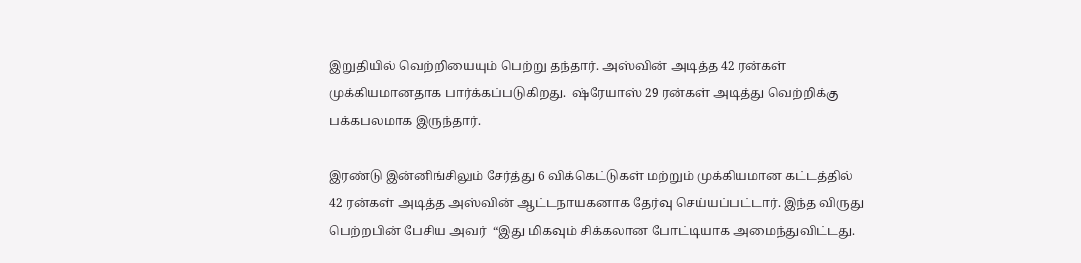இறுதியில் வெற்றியையும் பெற்று தந்தார். அஸ்வின் அடித்த 42 ரன்கள் முக்கியமானதாக பார்க்கப்படுகிறது.  ஷ்ரேயாஸ் 29 ரன்கள் அடித்து வெற்றிக்கு பக்கபலமாக இருந்தார்.

இரண்டு இன்னிங்சிலும் சேர்த்து 6 விக்கெட்டுகள் மற்றும் முக்கியமான கட்டத்தில் 42 ரன்கள் அடித்த அஸ்வின் ஆட்டநாயகனாக தேர்வு செய்யப்பட்டார். இந்த விருது பெற்றபின் பேசிய அவர்  “இது மிகவும் சிக்கலான போட்டியாக அமைந்துவிட்டது.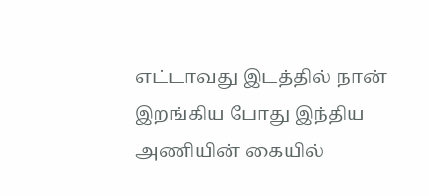எட்டாவது இடத்தில் நான் இறங்கிய போது இந்திய அணியின் கையில்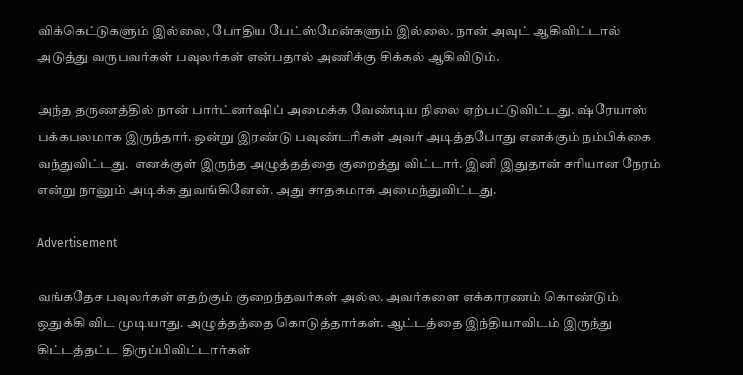விக்கெட்டுகளும் இல்லை, போதிய பேட்ஸ்மேன்களும் இல்லை. நான் அவுட் ஆகிவிட்டால் அடுத்து வருபவர்கள் பவுலர்கள் என்பதால் அணிக்கு சிக்கல் ஆகிவிடும்.

அந்த தருணத்தில் நான் பார்ட்னர்ஷிப் அமைக்க வேண்டிய நிலை ஏற்பட்டுவிட்டது. ஷ்ரேயாஸ் பக்கபலமாக இருந்தார். ஒன்று இரண்டு பவுண்டரிகள் அவர் அடித்தபோது எனக்கும் நம்பிக்கை வந்துவிட்டது.  எனக்குள் இருந்த அழுத்தத்தை குறைத்து விட்டார். இனி இதுதான் சரியான நேரம் என்று நானும் அடிக்க துவங்கினேன். அது சாதகமாக அமைந்துவிட்டது.

Advertisement

வங்கதேச பவுலர்கள் எதற்கும் குறைந்தவர்கள் அல்ல. அவர்களை எக்காரணம் கொண்டும் ஒதுக்கி விட முடியாது. அழுத்தத்தை கொடுத்தார்கள். ஆட்டத்தை இந்தியாவிடம் இருந்து கிட்டத்தட்ட திருப்பிவிட்டார்கள்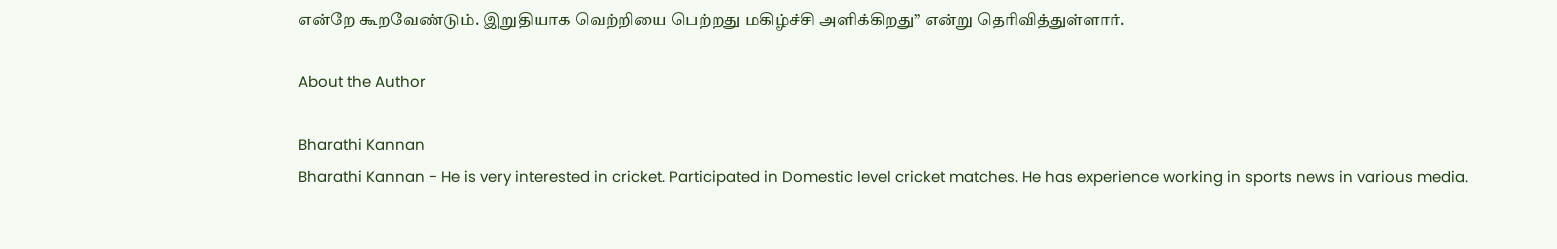என்றே கூறவேண்டும். இறுதியாக வெற்றியை பெற்றது மகிழ்ச்சி அளிக்கிறது” என்று தெரிவித்துள்ளார்.

About the Author

Bharathi Kannan
Bharathi Kannan - He is very interested in cricket. Participated in Domestic level cricket matches. He has experience working in sports news in various media.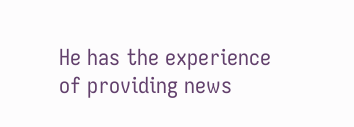He has the experience of providing news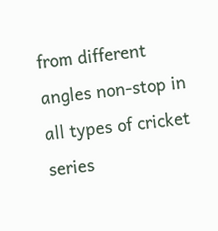from different angles non-stop in all types of cricket series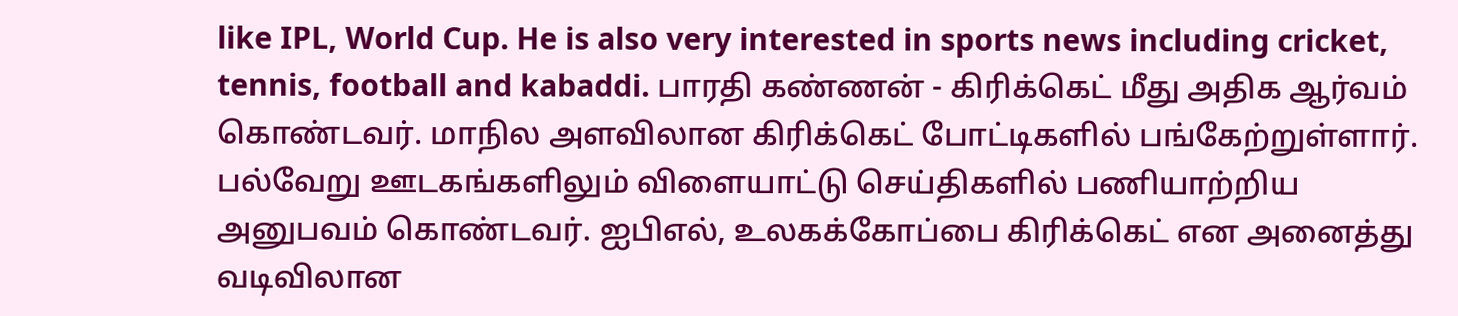like IPL, World Cup. He is also very interested in sports news including cricket, tennis, football and kabaddi. பாரதி கண்ணன் - கிரிக்கெட் மீது அதிக ஆர்வம் கொண்டவர். மாநில அளவிலான கிரிக்கெட் போட்டிகளில் பங்கேற்றுள்ளார். பல்வேறு ஊடகங்களிலும் விளையாட்டு செய்திகளில் பணியாற்றிய அனுபவம் கொண்டவர். ஐபிஎல், உலகக்கோப்பை கிரிக்கெட் என அனைத்து வடிவிலான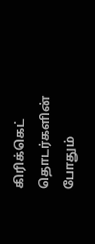கிரிக்கெட் தொடர்களின் போதும்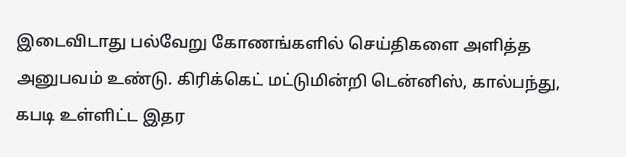இடைவிடாது பல்வேறு கோணங்களில் செய்திகளை அளித்த அனுபவம் உண்டு. கிரிக்கெட் மட்டுமின்றி டென்னிஸ், கால்பந்து, கபடி உள்ளிட்ட இதர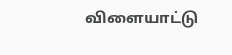விளையாட்டு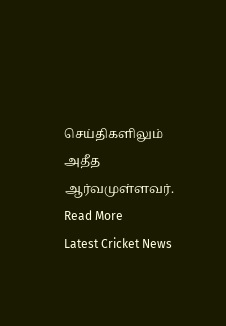செய்திகளிலும் அதீத ஆர்வமுள்ளவர். Read More
Latest Cricket News